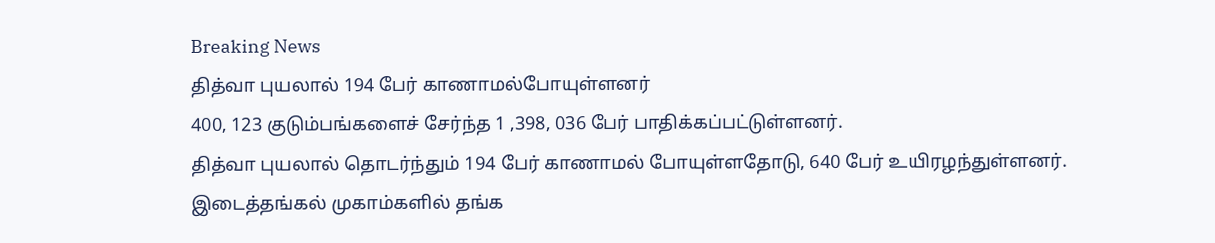Breaking News
தித்வா புயலால் 194 பேர் காணாமல்போயுள்ளனர்
400, 123 குடும்பங்களைச் சேர்ந்த 1 ,398, 036 பேர் பாதிக்கப்பட்டுள்ளனர்.
தித்வா புயலால் தொடர்ந்தும் 194 பேர் காணாமல் போயுள்ளதோடு, 640 பேர் உயிரழந்துள்ளனர். இடைத்தங்கல் முகாம்களில் தங்க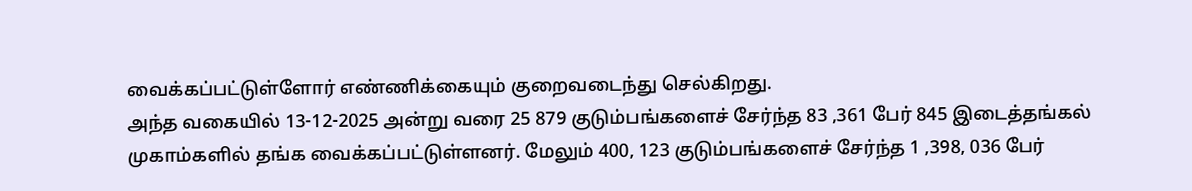வைக்கப்பட்டுள்ளோர் எண்ணிக்கையும் குறைவடைந்து செல்கிறது.
அந்த வகையில் 13-12-2025 அன்று வரை 25 879 குடும்பங்களைச் சேர்ந்த 83 ,361 பேர் 845 இடைத்தங்கல் முகாம்களில் தங்க வைக்கப்பட்டுள்ளனர். மேலும் 400, 123 குடும்பங்களைச் சேர்ந்த 1 ,398, 036 பேர்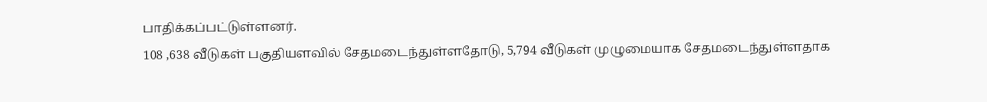பாதிக்கப்பட்டுள்ளனர்.
108 ,638 வீடுகள் பகுதியளவில் சேதமடைந்துள்ளதோடு, 5,794 வீடுகள் முழுமையாக சேதமடைந்துள்ளதாக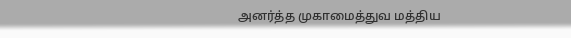அனர்த்த முகாமைத்துவ மத்திய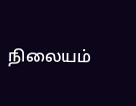நிலையம்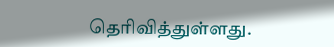தெரிவித்துள்ளது.